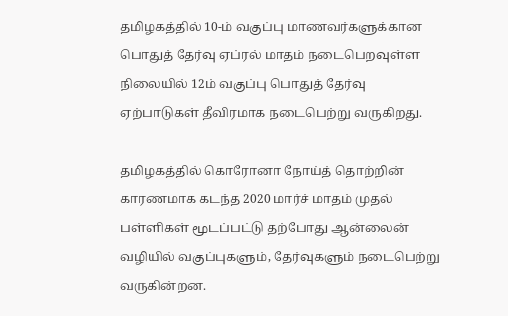தமிழகத்தில் 10-ம் வகுப்பு மாணவர்களுக்கான பொதுத் தேர்வு ஏப்ரல் மாதம் நடைபெறவுள்ள நிலையில் 12ம் வகுப்பு பொதுத் தேர்வு ஏற்பாடுகள் தீவிரமாக நடைபெற்று வருகிறது.

தமிழகத்தில் கொரோனா நோய்த் தொற்றின் காரணமாக கடந்த 2020 மார்ச் மாதம் முதல் பள்ளிகள் மூடப்பட்டு தற்போது ஆன்லைன் வழியில் வகுப்புகளும், தேர்வுகளும் நடைபெற்று வருகின்றன.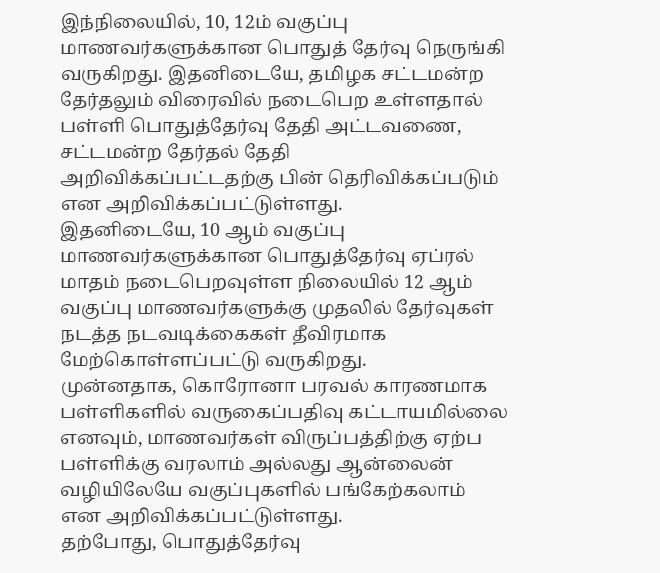இந்நிலையில், 10, 12ம் வகுப்பு மாணவர்களுக்கான பொதுத் தேர்வு நெருங்கி வருகிறது. இதனிடையே, தமிழக சட்டமன்ற தேர்தலும் விரைவில் நடைபெற உள்ளதால் பள்ளி பொதுத்தேர்வு தேதி அட்டவணை, சட்டமன்ற தேர்தல் தேதி அறிவிக்கப்பட்டதற்கு பின் தெரிவிக்கப்படும் என அறிவிக்கப்பட்டுள்ளது.
இதனிடையே, 10 ஆம் வகுப்பு மாணவர்களுக்கான பொதுத்தேர்வு ஏப்ரல் மாதம் நடைபெறவுள்ள நிலையில் 12 ஆம் வகுப்பு மாணவர்களுக்கு முதலில் தேர்வுகள் நடத்த நடவடிக்கைகள் தீவிரமாக மேற்கொள்ளப்பட்டு வருகிறது.
முன்னதாக, கொரோனா பரவல் காரணமாக பள்ளிகளில் வருகைப்பதிவு கட்டாயமில்லை எனவும், மாணவர்கள் விருப்பத்திற்கு ஏற்ப பள்ளிக்கு வரலாம் அல்லது ஆன்லைன் வழியிலேயே வகுப்புகளில் பங்கேற்கலாம் என அறிவிக்கப்பட்டுள்ளது.
தற்போது, பொதுத்தேர்வு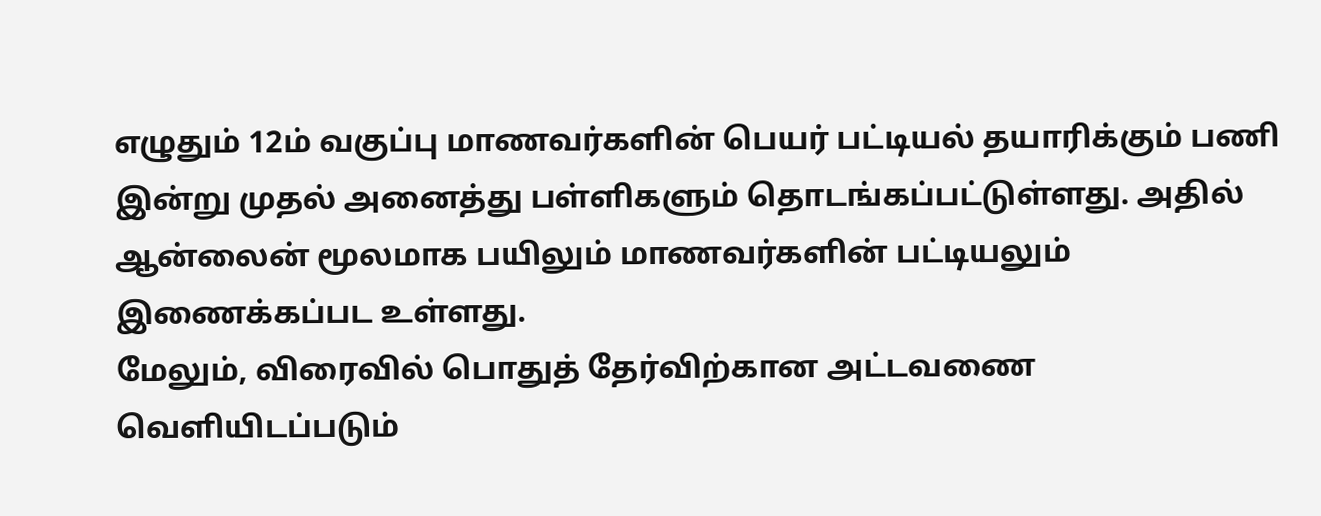எழுதும் 12ம் வகுப்பு மாணவர்களின் பெயர் பட்டியல் தயாரிக்கும் பணி இன்று முதல் அனைத்து பள்ளிகளும் தொடங்கப்பட்டுள்ளது. அதில் ஆன்லைன் மூலமாக பயிலும் மாணவர்களின் பட்டியலும் இணைக்கப்பட உள்ளது.
மேலும், விரைவில் பொதுத் தேர்விற்கான அட்டவணை வெளியிடப்படும்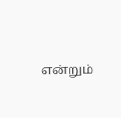என்றும்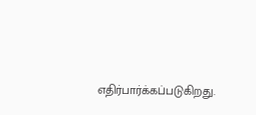எதிர்பார்க்கப்படுகிறது.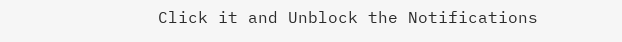Click it and Unblock the Notifications